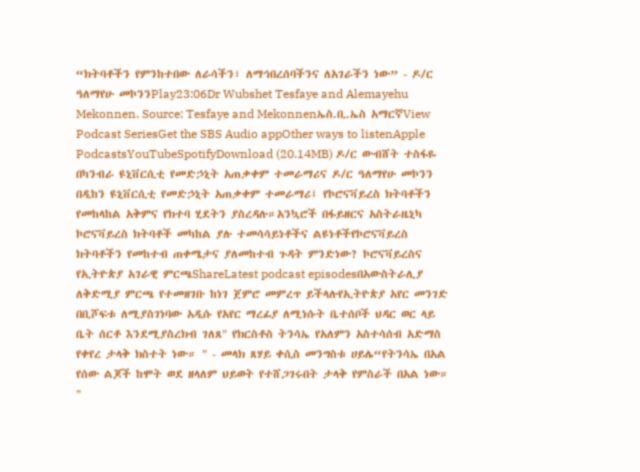“ክትባቶችን የምንከተበው ለራሳችን፣ ለማኅበረሰባችንና ለአገራችን ነው” - ዶ/ር ዓለማየሁ መኮንንPlay23:06Dr Wubshet Tesfaye and Alemayehu Mekonnen. Source: Tesfaye and Mekonnenኤስ.ቢ.ኤስ አማርኛView Podcast SeriesGet the SBS Audio appOther ways to listenApple PodcastsYouTubeSpotifyDownload (20.14MB) ዶ/ር ውብሸት ተስፋዬ በካንብራ ዩኒቨርሲቲ የመድኃኒት አጠቃቀም ተመራማሪና ዶ/ር ዓለማየሁ መኮንን በዲከን ዩኒቨርሲቲ የመድኃኒት አጠቃቀም ተመራማሪ፤ የኮሮናቫይረስ ክትባቶችን የመከላከል አቅምና የክተባ ሂደትን ያስረዳሉ።አንኳሮች በፋይዘርና አስትራዜኒካ ኮሮናቫይረስ ክትባቶች መካከል ያሉ ተመሳሳይነቶችና ልዩነቶችየኮሮናቫይረስ ክትባቶችን የመከተብ ጠቀሜታና ያለመከተብ ጉዳት ምንድነው? ኮሮናቫይረስና የኢትዮጵያ አገራዊ ምርጫShareLatest podcast episodesበአውስትራሊያ ለቅድሚያ ምርጫ የተመዘገቡ ከነገ ጀምሮ መምረጥ ይችላሉየኢትዮጵያ አየር መንገድ በቢሾፍቱ ለሚያስገነባው አዲሱ የአየር ማረፊያ ለሚነሱት ቤተሰቦች ህዳር ወር ላይ ቤት ሰርቶ እንደሚያስረክብ ገለጸ" የክርስቶስ ትንሳኤ የአለምን አስተሳሰብ አድማስ የቀየረ ታላቅ ክስተት ነው። " - መላክ ጸሃይ ቀሲስ መንግስቱ ሀይሌ“የትንሳኤ በአል የሰው ልጆች ከሞት ወደ ዘላለም ህይወት የተሸጋገሩበት ታላቅ የምስራች በአል ነው። "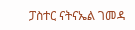ፓስተር ናትናኤል ገመዳ